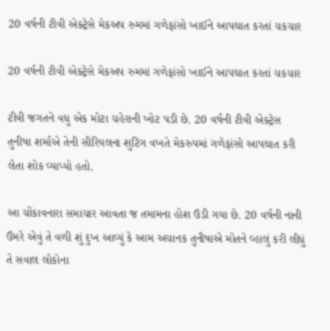20 વર્ષની ટીવી એક્ટ્રેસે મેકઅપ રુમમાં ગળેફાંસો ખાઈને આપઘાત કરતાં ચકચાર

20 વર્ષની ટીવી એક્ટ્રેસે મેકઅપ રુમમાં ગળેફાંસો ખાઈને આપઘાત કરતાં ચકચાર

ટીવી જગતને વધુ એક મોટા ચહેરાની ખોટ પડી છે. 20 વર્ષની ટીવી એક્ટ્રેસ તુનીષા શર્માએ તેની સીરિયલના શુટિંગ વખતે મેકરુપમાં ગળેફાંસો આપઘાત કરી લેતા શોક વ્યાપ્યો હતો.

આ ચોંકાવનારા સમાચાર આવતા જ તમામના હોશ ઉડી ગયા છે. 20 વર્ષની નાની ઉંમરે એવું તે વળી શું દુખ આવ્યું કે આમ અચાનક તુનીષાએ મોતને વ્હાલું કરી લીધું તે સવાલ લોકોના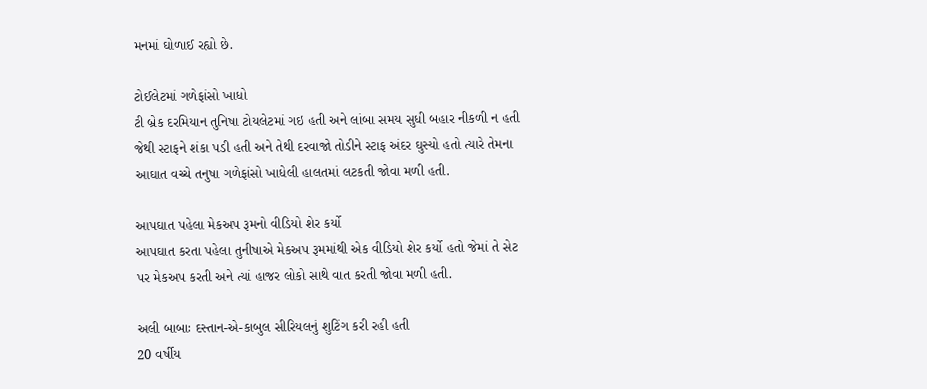મનમાં ઘોળાઈ રહ્યો છે.

ટોઈલેટમાં ગળેફાંસો ખાધો
ટી બ્રેક દરમિયાન તુનિષા ટોયલેટમાં ગઇ હતી અને લાંબા સમય સુધી બહાર નીકળી ન હતી જેથી સ્ટાફને શંકા પડી હતી અને તેથી દરવાજો તોડીને સ્ટાફ અંદર ઘુસ્યો હતો ત્યારે તેમના આઘાત વચ્ચે તનુષા ગળેફાંસો ખાધેલી હાલતમાં લટકતી જોવા મળી હતી.

આપઘાત પહેલા મેકઅપ રૂમનો વીડિયો શેર કર્યો
આપઘાત કરતા પહેલા તુનીષાએ મેકઅપ રૂમમાંથી એક વીડિયો શેર કર્યો હતો જેમાં તે સેટ પર મેકઅપ કરતી અને ત્યાં હાજર લોકો સાથે વાત કરતી જોવા મળી હતી.

અલી બાબાઃ દસ્તાન-એ-કાબુલ સીરિયલનું શુટિંગ કરી રહી હતી
20 વર્ષીય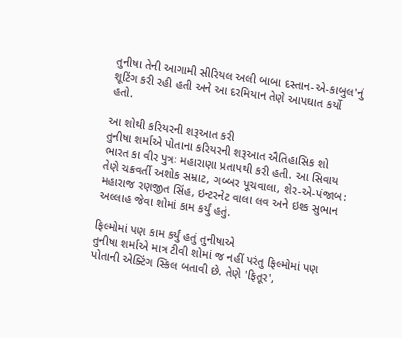તુનીષા તેની આગામી સીરિયલ અલી બાબા દસ્તાન-એ-કાબુલ'નું શૂટિંગ કરી રહી હતી અને આ દરમિયાન તેણે આપઘાત કર્યો હતો.

આ શોથી કરિયરની શરૂઆત કરી
તુનીષા શર્માએ પોતાના કરિયરની શરૂઆત ઐતિહાસિક શો ભારત કા વીર પુત્રઃ મહારાણા પ્રતાપથી કરી હતી. આ સિવાય તેણે ચક્રવર્તી અશોક સમ્રાટ, ગબ્બર પૂચવાલા, શેર-એ-પંજાબ: મહારાજ રણજીત સિંહ, ઇન્ટરનેટ વાલા લવ અને ઇશ્ક સુભાન અલ્લાહ જેવા શોમાં કામ કર્યું હતું.

ફિલ્મોમાં પણ કામ કર્યું હતું તુનીષાએ
તુનીષા શર્માએ માત્ર ટીવી શોમાં જ નહીં પરંતુ ફિલ્મોમાં પણ પોતાની એક્ટિંગ સ્કિલ બતાવી છે. તેણે 'ફિતૂર',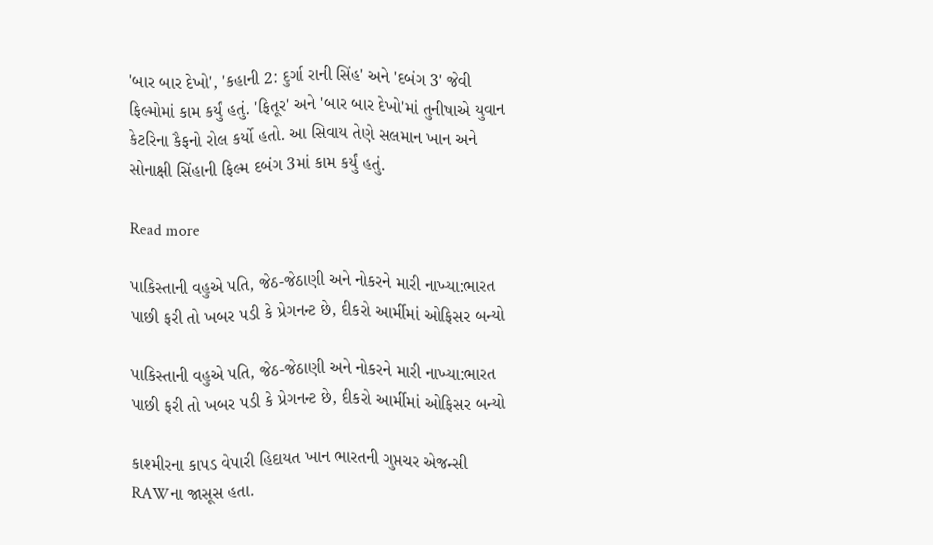'બાર બાર દેખો', 'કહાની 2: દુર્ગા રાની સિંહ' અને 'દબંગ 3' જેવી ફિલ્મોમાં કામ કર્યું હતું. 'ફિતૂર' અને 'બાર બાર દેખો'માં તુનીષાએ યુવાન કેટરિના કૈફનો રોલ કર્યો હતો. આ સિવાય તેણે સલમાન ખાન અને સોનાક્ષી સિંહાની ફિલ્મ દબંગ 3માં કામ કર્યું હતું.

Read more

પાકિસ્તાની વહુએ પતિ, જેઠ-જેઠાણી અને નોકરને મારી નાખ્યા:ભારત પાછી ફરી તો ખબર પડી કે પ્રેગનન્ટ છે, દીકરો આર્મીમાં ઓફિસર બન્યો

પાકિસ્તાની વહુએ પતિ, જેઠ-જેઠાણી અને નોકરને મારી નાખ્યા:ભારત પાછી ફરી તો ખબર પડી કે પ્રેગનન્ટ છે, દીકરો આર્મીમાં ઓફિસર બન્યો

કાશ્મીરના કાપડ વેપારી હિદાયત ખાન ભારતની ગુપ્તચર એજન્સી RAWના જાસૂસ હતા.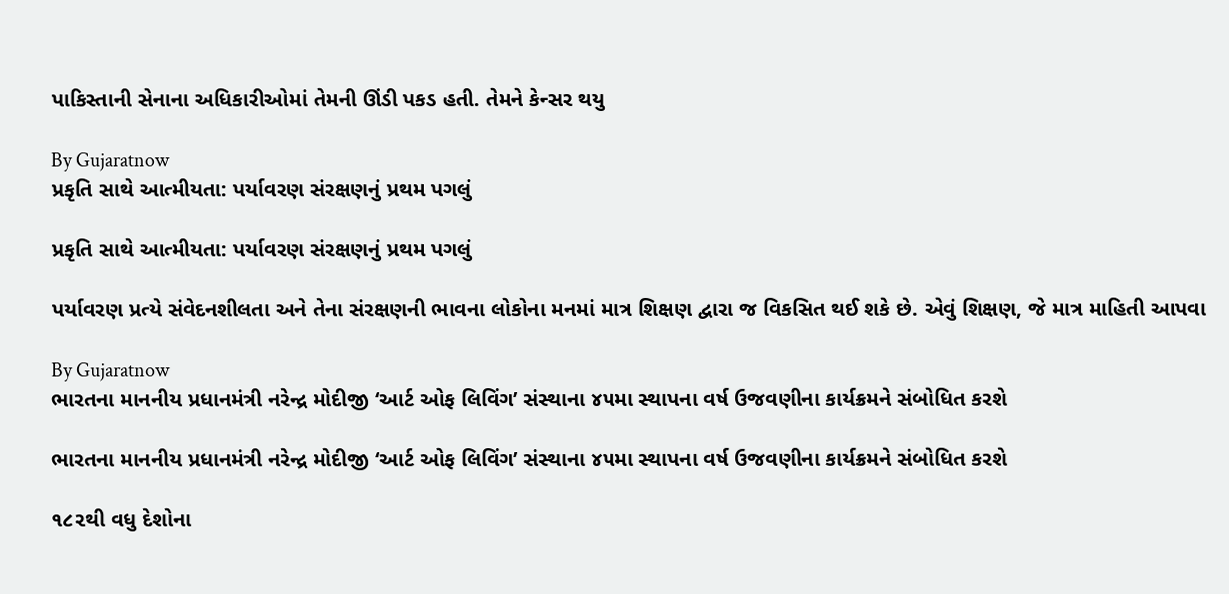પાકિસ્તાની સેનાના અધિકારીઓમાં તેમની ઊંડી પકડ હતી. તેમને કેન્સર થયુ

By Gujaratnow
પ્રકૃતિ સાથે આત્મીયતા: પર્યાવરણ સંરક્ષણનું પ્રથમ પગલું

પ્રકૃતિ સાથે આત્મીયતા: પર્યાવરણ સંરક્ષણનું પ્રથમ પગલું

પર્યાવરણ પ્રત્યે સંવેદનશીલતા અને તેના સંરક્ષણની ભાવના લોકોના મનમાં માત્ર શિક્ષણ દ્વારા જ વિકસિત થઈ શકે છે. એવું શિક્ષણ, જે માત્ર માહિતી આપવા

By Gujaratnow
ભારતના માનનીય પ્રધાનમંત્રી નરેન્દ્ર મોદીજી ‘આર્ટ ઓફ લિવિંગ’ સંસ્થાના ૪૫મા સ્થાપના વર્ષ ઉજવણીના કાર્યક્રમને સંબોધિત કરશે

ભારતના માનનીય પ્રધાનમંત્રી નરેન્દ્ર મોદીજી ‘આર્ટ ઓફ લિવિંગ’ સંસ્થાના ૪૫મા સ્થાપના વર્ષ ઉજવણીના કાર્યક્રમને સંબોધિત કરશે

૧૮૨થી વધુ દેશોના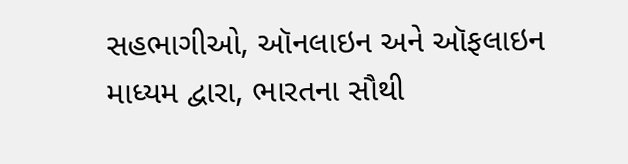સહભાગીઓ, ઑનલાઇન અને ઑફલાઇન માધ્યમ દ્વારા, ભારતના સૌથી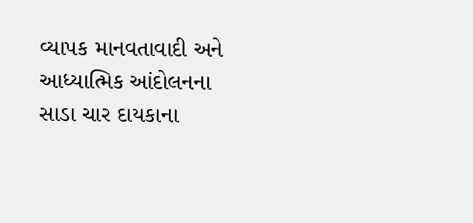વ્યાપક માનવતાવાદી અને આધ્યાત્મિક આંદોલનના સાડા ચાર દાયકાના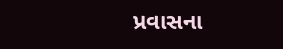પ્રવાસના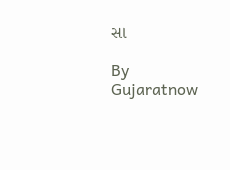સા

By Gujaratnow